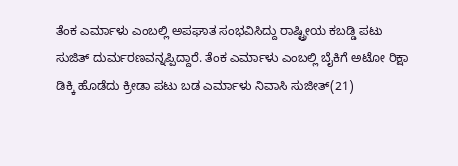ತೆಂಕ ಎರ್ಮಾಳು ಎಂಬಲ್ಲಿ ಅಪಘಾತ ಸಂಭವಿಸಿದ್ದು ರಾಷ್ಟ್ರೀಯ ಕಬಡ್ಡಿ ಪಟು ಸುಜಿತ್ ದುರ್ಮರಣವನ್ನಪ್ಪಿದ್ದಾರೆ. ತೆಂಕ ಎರ್ಮಾಳು ಎಂಬಲ್ಲಿ ಬೈಕಿಗೆ ಅಟೋ ರಿಕ್ಷಾ ಡಿಕ್ಕಿ ಹೊಡೆದು ಕ್ರೀಡಾ ಪಟು ಬಡ ಎರ್ಮಾಳು ನಿವಾಸಿ ಸುಜೀತ್(21)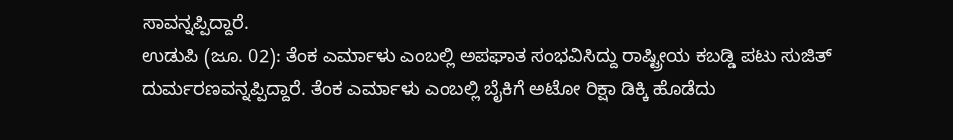ಸಾವನ್ನಪ್ಪಿದ್ದಾರೆ.
ಉಡುಪಿ (ಜೂ. 02): ತೆಂಕ ಎರ್ಮಾಳು ಎಂಬಲ್ಲಿ ಅಪಘಾತ ಸಂಭವಿಸಿದ್ದು ರಾಷ್ಟ್ರೀಯ ಕಬಡ್ಡಿ ಪಟು ಸುಜಿತ್ ದುರ್ಮರಣವನ್ನಪ್ಪಿದ್ದಾರೆ. ತೆಂಕ ಎರ್ಮಾಳು ಎಂಬಲ್ಲಿ ಬೈಕಿಗೆ ಅಟೋ ರಿಕ್ಷಾ ಡಿಕ್ಕಿ ಹೊಡೆದು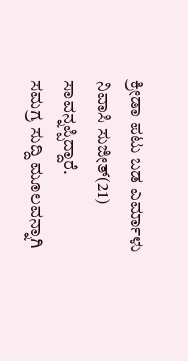ಕ್ರೀಡಾ ಪಟು ಬಡ ಎರ್ಮಾಳು ನಿವಾಸಿ ಸುಜೀತ್(21) ಸಾವನ್ನಪ್ಪಿದ್ದಾರೆ.
ಸಮಗ್ರ ಸುದ್ದಿ ಮೂಲವನ್ನಾಗಿ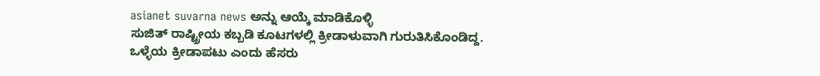asianet suvarna news ಅನ್ನು ಆಯ್ಕೆ ಮಾಡಿಕೊಳ್ಳಿ
ಸುಜಿತ್ ರಾಷ್ಟ್ರೀಯ ಕಬ್ಬಡಿ ಕೂಟಗಳಲ್ಲಿ ಕ್ರೀಡಾಳುವಾಗಿ ಗುರುತಿಸಿಕೊಂಡಿದ್ದ. ಒಳ್ಳೆಯ ಕ್ರೀಡಾಪಟು ಎಂದು ಹೆಸರು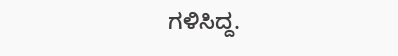ಗಳಿಸಿದ್ದ.